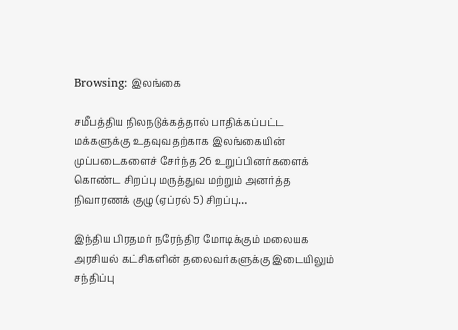Browsing: இலங்கை

சமீபத்திய நிலநடுக்கத்தால் பாதிக்கப்பட்ட மக்களுக்கு உதவுவதற்காக இலங்கையின் முப்படைகளைச் சேர்ந்த 26 உறுப்பினர்களைக் கொண்ட சிறப்பு மருத்துவ மற்றும் அனர்த்த நிவாரணக் குழு (ஏப்ரல் 5) சிறப்பு…

இந்திய பிரதமர் நரேந்திர மோடிக்கும் மலையக அரசியல் கட்சிகளின் தலைவர்களுக்கு இடையிலும் சந்திப்பு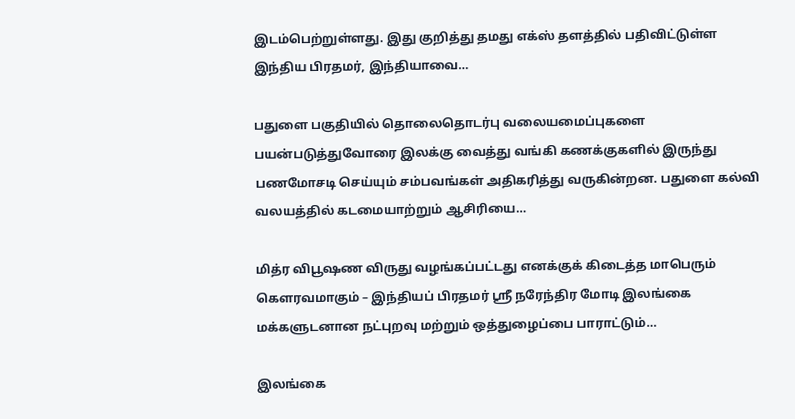இடம்பெற்றுள்ளது. இது குறித்து தமது எக்ஸ் தளத்தில் பதிவிட்டுள்ள இந்திய பிரதமர், இந்தியாவை…

பதுளை பகுதியில் தொலைதொடர்பு வலையமைப்புகளை பயன்படுத்துவோரை இலக்கு வைத்து வங்கி கணக்குகளில் இருந்து பணமோசடி செய்யும் சம்பவங்கள் அதிகரித்து வருகின்றன. பதுளை கல்வி வலயத்தில் கடமையாற்றும் ஆசிரியை…

மித்ர விபூஷண விருது வழங்கப்பட்டது எனக்குக் கிடைத்த மாபெரும் கௌரவமாகும் – இந்தியப் பிரதமர் ஸ்ரீ நரேந்திர மோடி இலங்கை மக்களுடனான நட்புறவு மற்றும் ஒத்துழைப்பை பாராட்டும்…

இலங்கை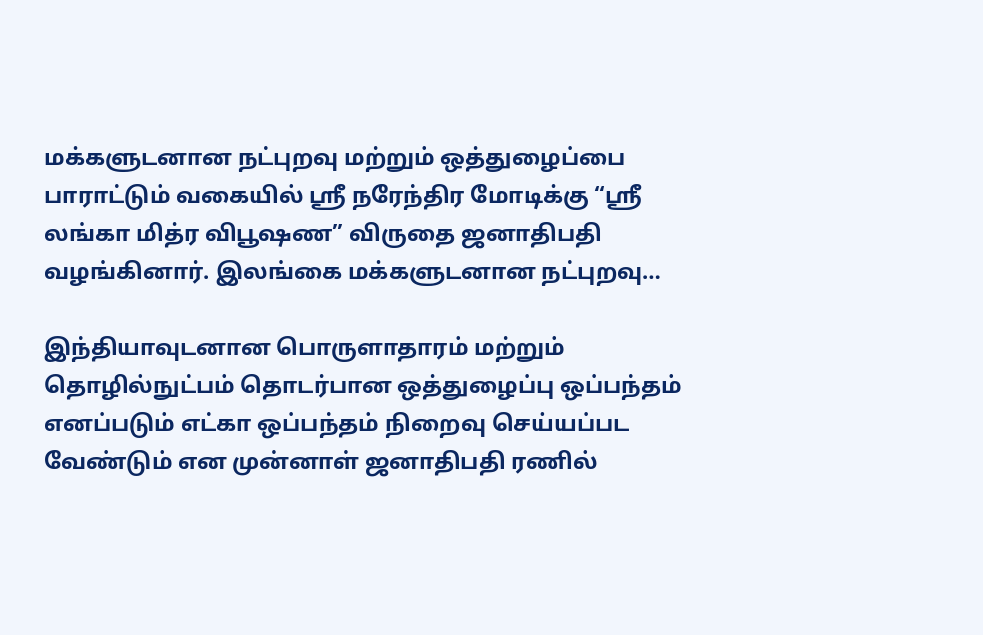மக்களுடனான நட்புறவு மற்றும் ஒத்துழைப்பை பாராட்டும் வகையில் ஸ்ரீ நரேந்திர மோடிக்கு “ஸ்ரீ லங்கா மித்ர விபூஷண” விருதை ஜனாதிபதி வழங்கினார். இலங்கை மக்களுடனான நட்புறவு…

இந்தியாவுடனான பொருளாதாரம் மற்றும் தொழில்நுட்பம் தொடர்பான ஒத்துழைப்பு ஒப்பந்தம் எனப்படும் எட்கா ஒப்பந்தம் நிறைவு செய்யப்பட வேண்டும் என முன்னாள் ஜனாதிபதி ரணில்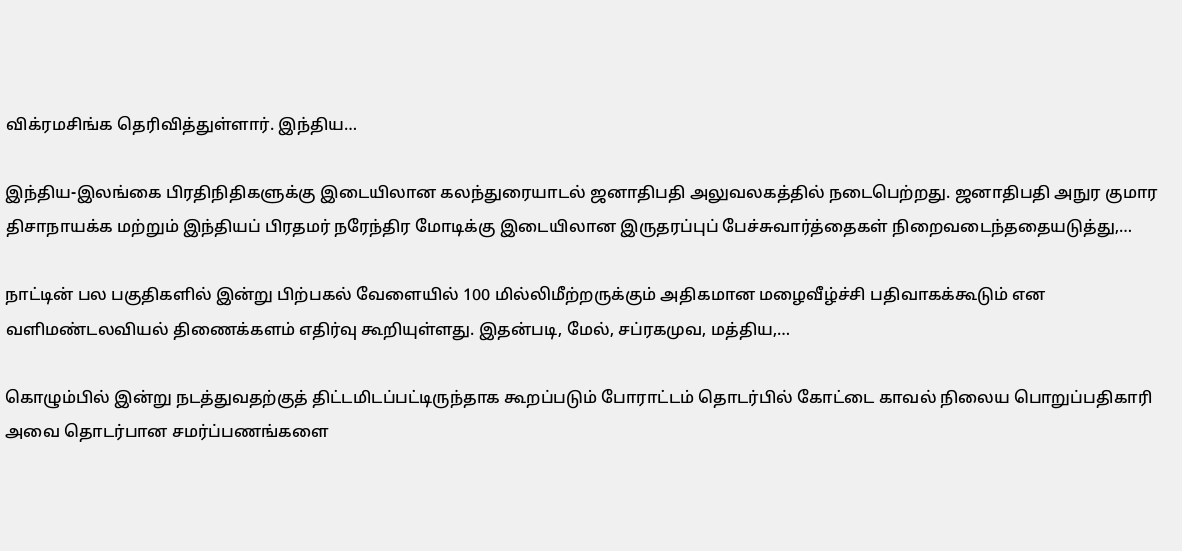விக்ரமசிங்க தெரிவித்துள்ளார். இந்திய…

இந்திய-இலங்கை பிரதிநிதிகளுக்கு இடையிலான கலந்துரையாடல் ஜனாதிபதி அலுவலகத்தில் நடைபெற்றது. ஜனாதிபதி அநுர குமார திசாநாயக்க மற்றும் இந்தியப் பிரதமர் நரேந்திர மோடிக்கு இடையிலான இருதரப்புப் பேச்சுவார்த்தைகள் நிறைவடைந்ததையடுத்து,…

நாட்டின் பல பகுதிகளில் இன்று பிற்பகல் வேளையில் 100 மில்லிமீற்றருக்கும் அதிகமான மழைவீழ்ச்சி பதிவாகக்கூடும் என வளிமண்டலவியல் திணைக்களம் எதிர்வு கூறியுள்ளது. இதன்படி, மேல், சப்ரகமுவ, மத்திய,…

கொழும்பில் இன்று நடத்துவதற்குத் திட்டமிடப்பட்டிருந்தாக கூறப்படும் போராட்டம் தொடர்பில் கோட்டை காவல் நிலைய பொறுப்பதிகாரி அவை தொடர்பான சமர்ப்பணங்களை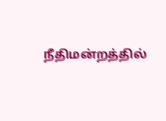நீதிமன்றத்தில்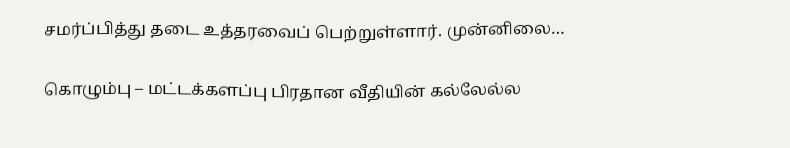சமர்ப்பித்து தடை உத்தரவைப் பெற்றுள்ளார். முன்னிலை…

கொழும்பு – மட்டக்களப்பு பிரதான வீதியின் கல்லேல்ல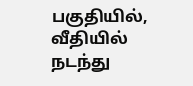பகுதியில், வீதியில் நடந்து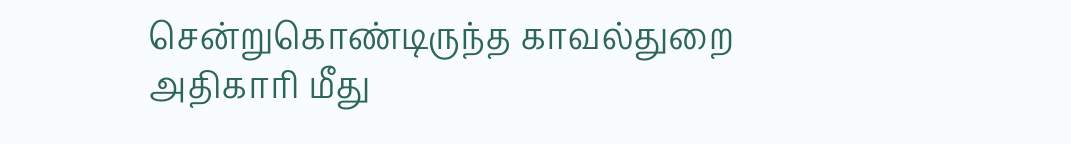சென்றுகொண்டிருந்த காவல்துறை அதிகாரி மீது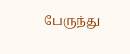பேருந்து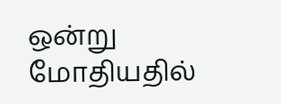ஒன்று மோதியதில்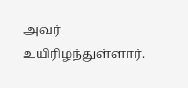அவர் உயிரிழந்துள்ளார்.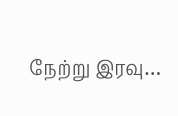நேற்று இரவு…